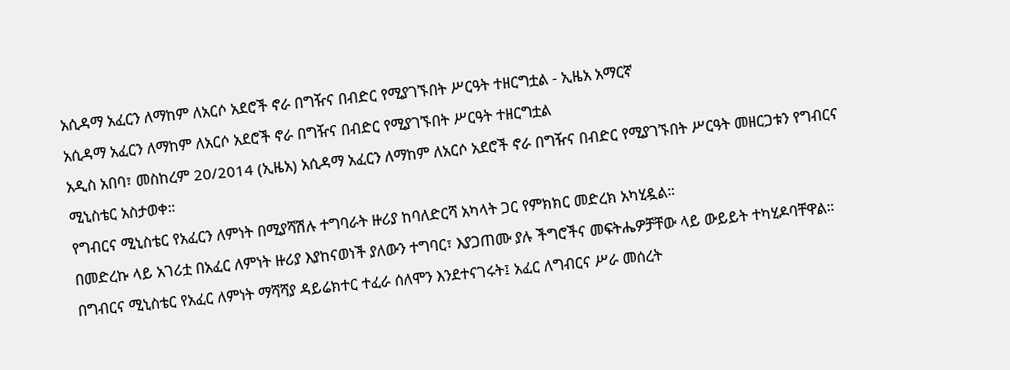አሲዳማ አፈርን ለማከም ለአርሶ አደሮች ኖራ በግዥና በብድር የሚያገኙበት ሥርዓት ተዘርግቷል - ኢዜአ አማርኛ
አሲዳማ አፈርን ለማከም ለአርሶ አደሮች ኖራ በግዥና በብድር የሚያገኙበት ሥርዓት ተዘርግቷል
አዲስ አበባ፣ መስከረም 20/2014 (ኢዜአ) አሲዳማ አፈርን ለማከም ለአርሶ አደሮች ኖራ በግዥና በብድር የሚያገኙበት ሥርዓት መዘርጋቱን የግብርና ሚኒስቴር አስታወቀ።
የግብርና ሚኒስቴር የአፈርን ለምነት በሚያሻሽሉ ተግባራት ዙሪያ ከባለድርሻ አካላት ጋር የምክክር መድረክ አካሂዷል።
በመድረኩ ላይ አገሪቷ በአፈር ለምነት ዙሪያ እያከናወነች ያለውን ተግባር፣ እያጋጠሙ ያሉ ችግሮችና መፍትሔዎቻቸው ላይ ውይይት ተካሂዶባቸዋል።
በግብርና ሚኒስቴር የአፈር ለምነት ማሻሻያ ዳይሬክተር ተፈራ ሰለሞን እንደተናገሩት፤ አፈር ለግብርና ሥራ መሰረት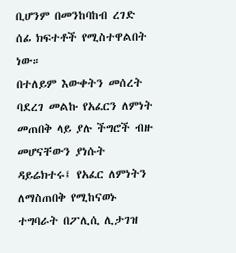ቢሆንም በመንከባከብ ረገድ ሰፊ ክፍተቶች የሚስተዋልበት ነው።
በተለይም እውቀትን መሰረት ባደረገ መልኩ የአፈርን ለምነት መጠበቅ ላይ ያሉ ችግሮች ብዙ መሆናቸውን ያነሱት ዳይሬክተሩ፤ የአፈር ለምነትን ለማስጠበቅ የሚከናወኑ ተግባራት በፖሊሲ ሊታገዝ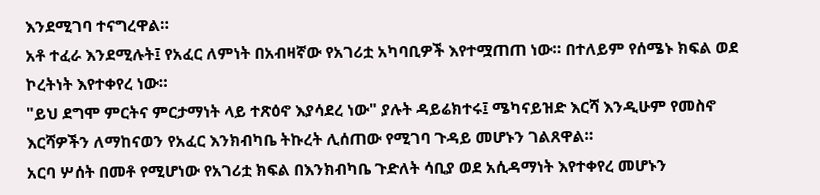እንደሚገባ ተናግረዋል።
አቶ ተፈራ እንደሚሉት፤ የአፈር ለምነት በአብዛኛው የአገሪቷ አካባቢዎች እየተሟጠጠ ነው። በተለይም የሰሜኑ ክፍል ወደ ኮረትነት እየተቀየረ ነው።
"ይህ ደግሞ ምርትና ምርታማነት ላይ ተጽዕኖ እያሳደረ ነው" ያሉት ዳይሬክተሩ፤ ሜካናይዝድ እርሻ እንዲሁም የመስኖ እርሻዎችን ለማከናወን የአፈር እንክብካቤ ትኩረት ሊሰጠው የሚገባ ጉዳይ መሆኑን ገልጸዋል።
አርባ ሦሰት በመቶ የሚሆነው የአገሪቷ ክፍል በእንክብካቤ ጉድለት ሳቢያ ወደ አሲዳማነት እየተቀየረ መሆኑን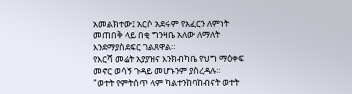አመልክተው፤ አርሶ አደሩም የአፈርን ለምነት መጠበቅ ላይ በቂ ግንዛቤ አለው ለማለት እንደማያስደፍር ገልጸዋል።
የእርሻ መሬት አያያዝና እንክብካቤ የህግ ማዕቀፍ መኖር ወሳኝ ጉዳይ መሆኑንም ያስረዳሉ።
"ወተት የምትሰጥ ላም ካልተንከባከብናት ወተት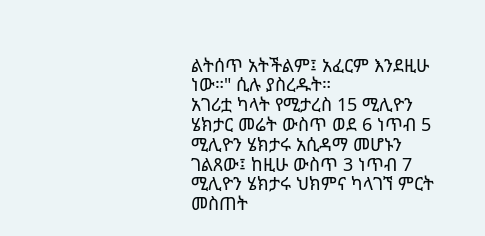ልትሰጥ አትችልም፤ አፈርም እንደዚሁ ነው።" ሲሉ ያስረዱት።
አገሪቷ ካላት የሚታረስ 15 ሚሊዮን ሄክታር መሬት ውስጥ ወደ 6 ነጥብ 5 ሚሊዮን ሄክታሩ አሲዳማ መሆኑን ገልጸው፤ ከዚሁ ውስጥ 3 ነጥብ 7 ሚሊዮን ሄክታሩ ህክምና ካላገኘ ምርት መስጠት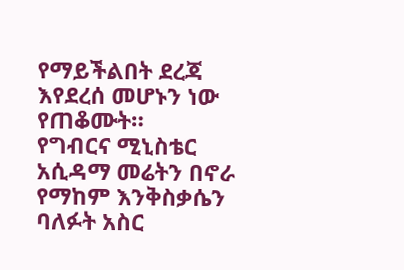የማይችልበት ደረጃ እየደረሰ መሆኑን ነው የጠቆሙት።
የግብርና ሚኒስቴር አሲዳማ መሬትን በኖራ የማከም እንቅስቃሴን ባለፉት አስር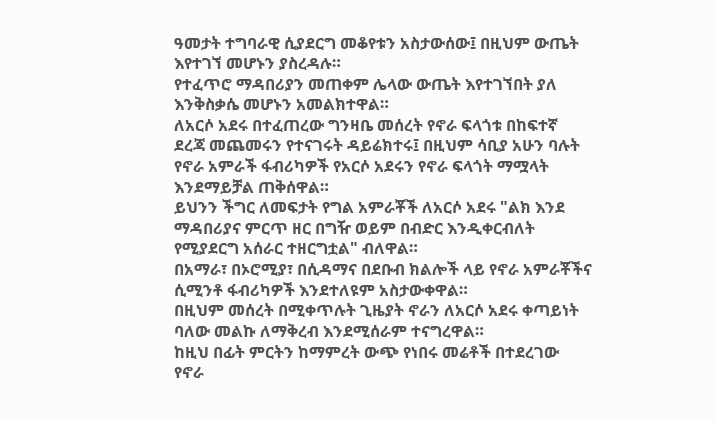ዓመታት ተግባራዊ ሲያደርግ መቆየቱን አስታውሰው፤ በዚህም ውጤት እየተገኘ መሆኑን ያስረዳሉ።
የተፈጥሮ ማዳበሪያን መጠቀም ሌላው ውጤት እየተገኘበት ያለ እንቅስቃሴ መሆኑን አመልክተዋል።
ለአርሶ አደሩ በተፈጠረው ግንዛቤ መሰረት የኖራ ፍላጎቱ በከፍተኛ ደረጃ መጨመሩን የተናገሩት ዳይሬክተሩ፤ በዚህም ሳቢያ አሁን ባሉት የኖራ አምራች ፋብሪካዎች የአርሶ አደሩን የኖራ ፍላጎት ማሟላት እንደማይቻል ጠቅሰዋል።
ይህንን ችግር ለመፍታት የግል አምራቾች ለአርሶ አደሩ "ልክ እንደ ማዳበሪያና ምርጥ ዘር በግዥ ወይም በብድር እንዲቀርብለት የሚያደርግ አሰራር ተዘርግቷል" ብለዋል።
በአማራ፣ በኦሮሚያ፣ በሲዳማና በደቡብ ክልሎች ላይ የኖራ አምራቾችና ሲሚንቶ ፋብሪካዎች እንደተለዩም አስታውቀዋል።
በዚህም መሰረት በሚቀጥሉት ጊዜያት ኖራን ለአርሶ አደሩ ቀጣይነት ባለው መልኩ ለማቅረብ እንደሚሰራም ተናግረዋል።
ከዚህ በፊት ምርትን ከማምረት ውጭ የነበሩ መሬቶች በተደረገው የኖራ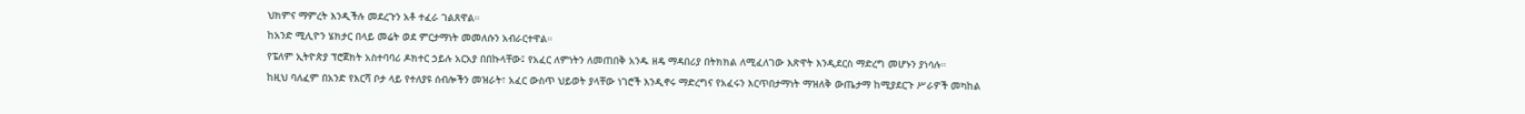ህክምና ማምረት እንዲችሉ መደረጉን አቶ ተፈራ ገልጸዋል።
ከአንድ ሚሊዮን ሄክታር በላይ መሬት ወደ ምርታማነት መመለሱን አብራርተዋል።
የፔለም ኢትዮጵያ ፕሮጀክት አስተባባሪ ዶክተር ኃይሉ አርአያ በበኩላቸው፤ የአፈር ለምነትን ለመጠበቅ አንዱ ዘዴ ማዳበሪያ በትክክል ለሚፈለገው እጽዋት እንዲደርስ ማድረግ መሆኑን ያነሳሉ።
ከዚህ ባለፈም በአንድ የእርሻ ቦታ ላይ የተለያዩ ሰብሎችን መዝራት፣ አፈር ውስጥ ህይወት ያላቸው ነገሮች እንዲኖሩ ማድረግና የአፈሩን እርጥበታማነት ማዝለቅ ውጤታማ ከሚያደርጉ ሥራዎች መካከል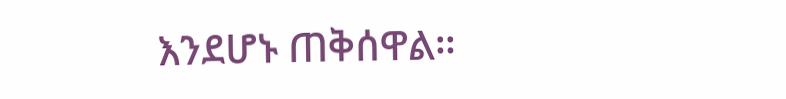እንደሆኑ ጠቅሰዋል።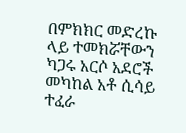በምክክር መድረኩ ላይ ተመክሯቸውን ካጋሩ አርሶ አደሮች መካከል አቶ ሲሳይ ተፈራ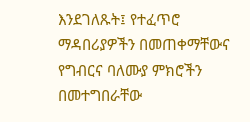እንደገለጹት፤ የተፈጥሮ ማዳበሪያዎችን በመጠቀማቸውና የግብርና ባለሙያ ምክሮችን በመተግበራቸው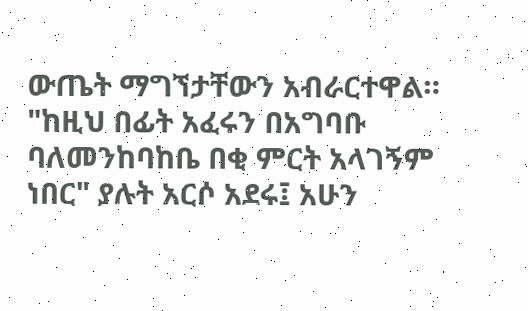ውጤት ማግኘታቸውን አብራርተዋል።
"ከዚህ በፊት አፈሩን በአግባቡ ባለመንከባከቤ በቂ ምርት አላገኝም ነበር" ያሉት አርሶ አደሩ፤ አሁን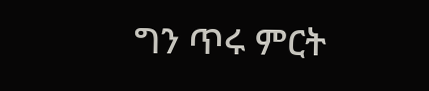ግን ጥሩ ምርት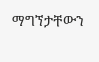ማግኘታቸውን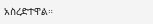አስረድተዋል።